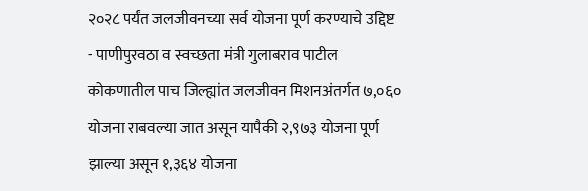२०२८ पर्यंत जलजीवनच्या सर्व योजना पूर्ण करण्याचे उद्दिष्ट
- पाणीपुरवठा व स्वच्छता मंत्री गुलाबराव पाटील
कोकणातील पाच जिल्ह्यांत जलजीवन मिशनअंतर्गत ७,०६० योजना राबवल्या जात असून यापैकी २,९७३ योजना पूर्ण झाल्या असून १,३६४ योजना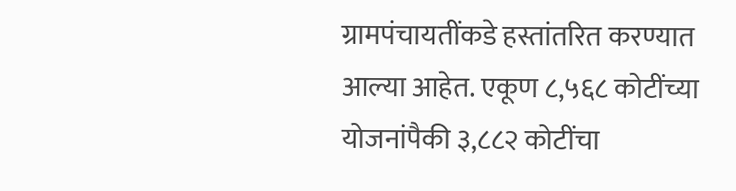ग्रामपंचायतींकडे हस्तांतरित करण्यात आल्या आहेत. एकूण ८,५६८ कोटींच्या योजनांपैकी ३,८८२ कोटींचा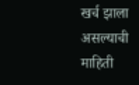खर्च झाला असल्याची माहिती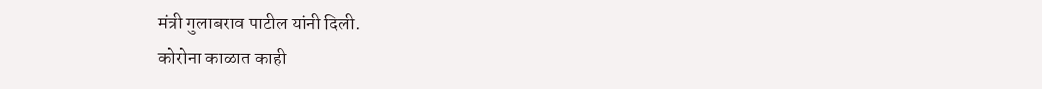मंत्री गुलाबराव पाटील यांनी दिली.
कोरोना काळात काही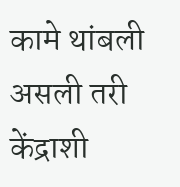कामे थांबली असली तरी केंद्राशी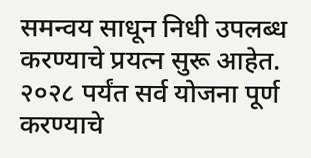समन्वय साधून निधी उपलब्ध करण्याचे प्रयत्न सुरू आहेत. २०२८ पर्यंत सर्व योजना पूर्ण करण्याचे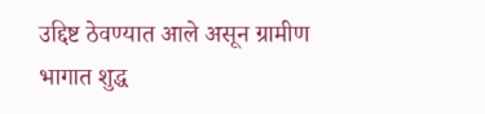उद्दिष्ट ठेवण्यात आले असून ग्रामीण भागात शुद्ध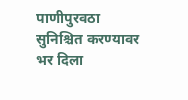पाणीपुरवठा सुनिश्चित करण्यावर भर दिला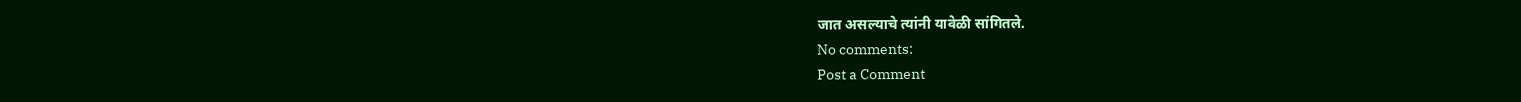जात असल्याचे त्यांनी यावेळी सांगितले.
No comments:
Post a Comment